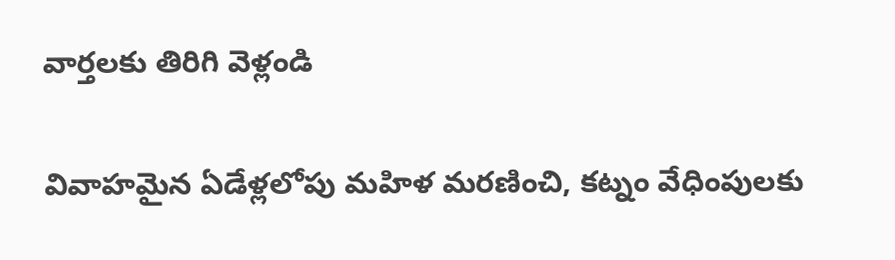వార్తలకు తిరిగి వెళ్లండి

వివాహమైన ఏడేళ్లలోపు మహిళ మరణించి, కట్నం వేధింపులకు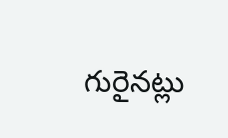గురైనట్లు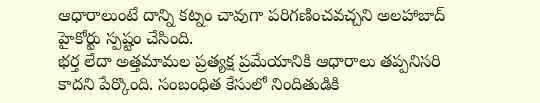ఆధారాలుంటే దాన్ని కట్నం చావుగా పరిగణించవచ్చని అలహాబాద్ హైకోర్టు స్పష్టం చేసింది.
భర్త లేదా అత్తమామల ప్రత్యక్ష ప్రమేయానికి ఆధారాలు తప్పనిసరి కాదని పేర్కొంది. సంబంధిత కేసులో నిందితుడికి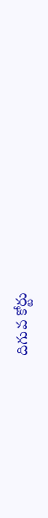దిగువ కోర్టు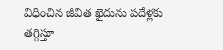విధించిన జీవిత ఖైదును పదేళ్లకు తగ్గిస్తూ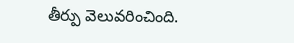తీర్పు వెలువరించింది.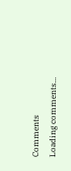Comments
Loading comments...